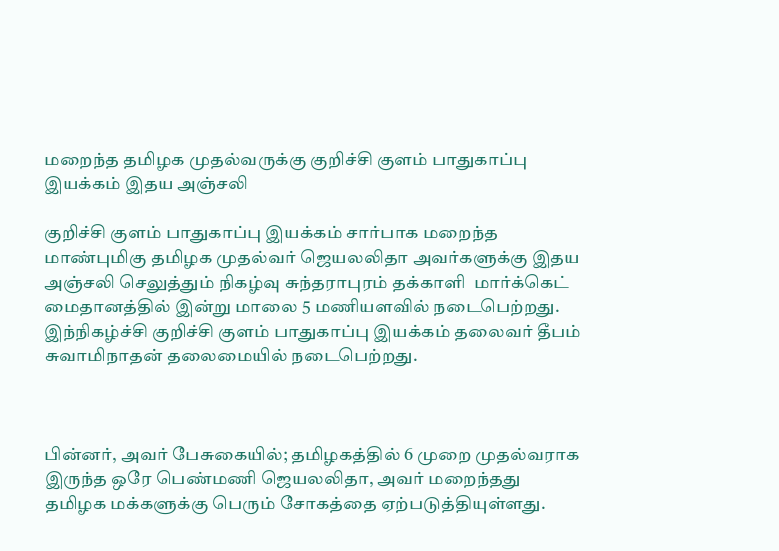மறைந்த தமிழக முதல்வருக்கு குறிச்சி குளம் பாதுகாப்பு இயக்கம் இதய அஞ்சலி

குறிச்சி குளம் பாதுகாப்பு இயக்கம் சார்பாக மறைந்த மாண்புமிகு தமிழக முதல்வர் ஜெயலலிதா அவர்களுக்கு இதய அஞ்சலி செலுத்தும் நிகழ்வு சுந்தராபுரம் தக்காளி  மார்க்கெட்  மைதானத்தில் இன்று மாலை 5 மணியளவில் நடைபெற்றது. இந்நிகழ்ச்சி குறிச்சி குளம் பாதுகாப்பு இயக்கம் தலைவர் தீபம் சுவாமிநாதன் தலைமையில் நடைபெற்றது.



பின்னர், அவர் பேசுகையில்; தமிழகத்தில் 6 முறை முதல்வராக இருந்த ஒரே பெண்மணி ஜெயலலிதா, அவர் மறைந்தது தமிழக மக்களுக்கு பெரும் சோகத்தை ஏற்படுத்தியுள்ளது.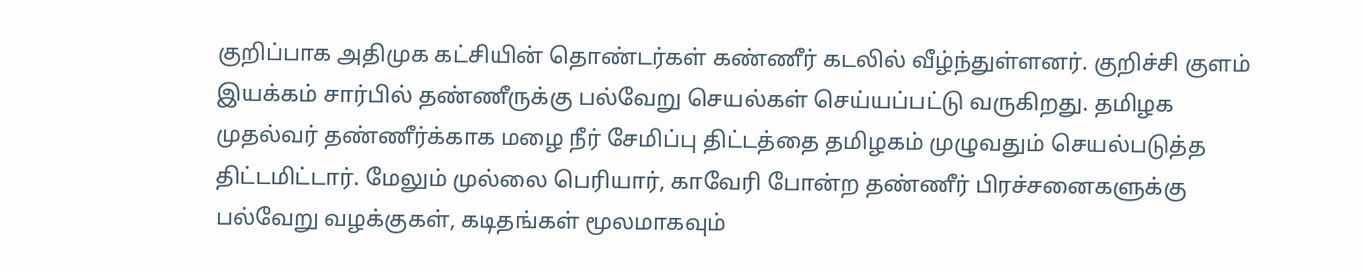குறிப்பாக அதிமுக கட்சியின் தொண்டர்கள் கண்ணீர் கடலில் வீழ்ந்துள்ளனர். குறிச்சி குளம் இயக்கம் சார்பில் தண்ணீருக்கு பல்வேறு செயல்கள் செய்யப்பட்டு வருகிறது. தமிழக முதல்வர் தண்ணீர்க்காக மழை நீர் சேமிப்பு திட்டத்தை தமிழகம் முழுவதும் செயல்படுத்த திட்டமிட்டார். மேலும் முல்லை பெரியார், காவேரி போன்ற தண்ணீர் பிரச்சனைகளுக்கு பல்வேறு வழக்குகள், கடிதங்கள் மூலமாகவும்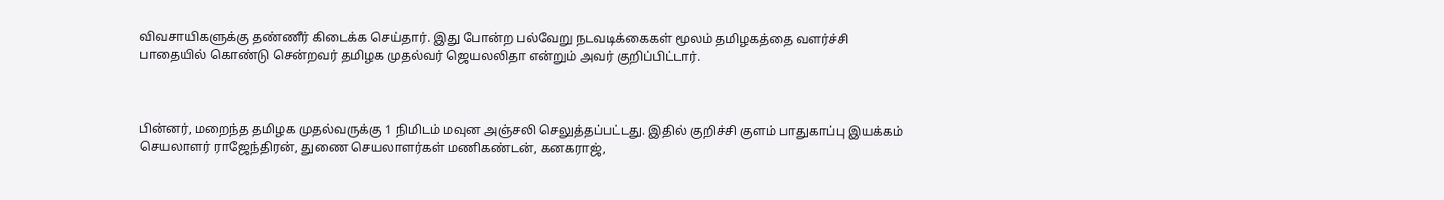விவசாயிகளுக்கு தண்ணீர் கிடைக்க செய்தார். இது போன்ற பல்வேறு நடவடிக்கைகள் மூலம் தமிழகத்தை வளர்ச்சி பாதையில் கொண்டு சென்றவர் தமிழக முதல்வர் ஜெயலலிதா என்றும் அவர் குறிப்பிட்டார்.



பின்னர், மறைந்த தமிழக முதல்வருக்கு 1 நிமிடம் மவுன அஞ்சலி செலுத்தப்பட்டது. இதில் குறிச்சி குளம் பாதுகாப்பு இயக்கம் செயலாளர் ராஜேந்திரன், துணை செயலாளர்கள் மணிகண்டன், கனகராஜ்,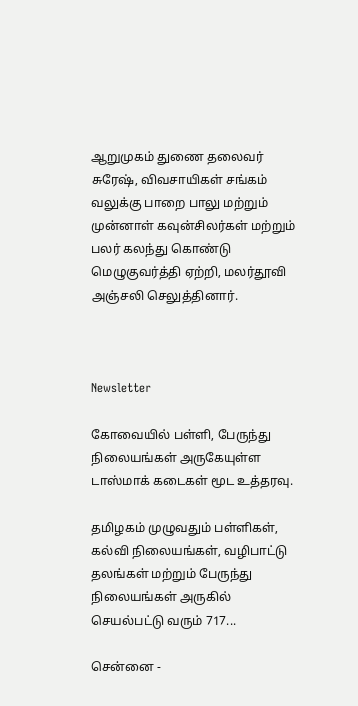ஆறுமுகம் துணை தலைவர் சுரேஷ், விவசாயிகள் சங்கம் வலுக்கு பாறை பாலு மற்றும் முன்னாள் கவுன்சிலர்கள் மற்றும் பலர் கலந்து கொண்டு மெழுகுவர்த்தி ஏற்றி, மலர்தூவி அஞ்சலி செலுத்தினார்.



Newsletter

கோவையில் பள்ளி, பேருந்து நிலையங்கள் அருகேயுள்ள டாஸ்மாக் கடைகள் மூட உத்தரவு.

தமிழகம் முழுவதும் பள்ளிகள், கல்வி நிலையங்கள், வழிபாட்டு தலங்கள் மற்றும் பேருந்து நிலையங்கள் அருகில் செயல்பட்டு வரும் 717...

சென்னை -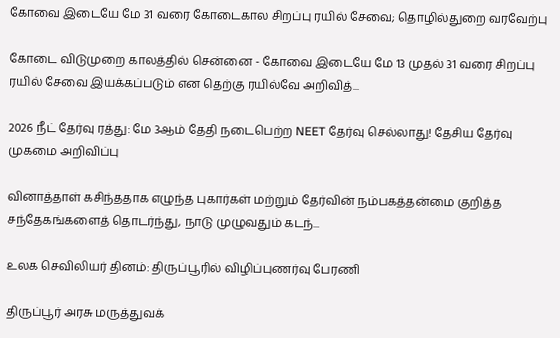கோவை இடையே மே 31 வரை கோடைகால சிறப்பு ரயில் சேவை; தொழில்துறை வரவேற்பு

கோடை விடுமுறை காலத்தில் சென்னை - கோவை இடையே மே 13 முதல் 31 வரை சிறப்பு ரயில் சேவை இயக்கப்படும் என தெற்கு ரயில்வே அறிவித்...

2026 நீட் தேர்வு ரத்து: மே 3ஆம் தேதி நடைபெற்ற NEET தேர்வு செல்லாது! தேசிய தேர்வு முகமை அறிவிப்பு

வினாத்தாள் கசிந்ததாக எழுந்த புகார்கள் மற்றும் தேர்வின் நம்பகத்தன்மை குறித்த சந்தேகங்களைத் தொடர்ந்து, நாடு முழுவதும் கடந்...

உலக செவிலியர் தினம்: திருப்பூரில் விழிப்புணர்வு பேரணி

திருப்பூர் அரசு மருத்துவக்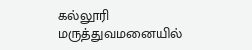கல்லூரி மருத்துவமனையில்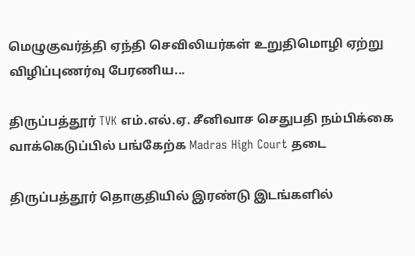மெழுகுவர்த்தி ஏந்தி செவிலியர்கள் உறுதிமொழி ஏற்று விழிப்புணர்வு பேரணிய...

திருப்பத்தூர் TVK எம்.எல்.ஏ. சீனிவாச செதுபதி நம்பிக்கை வாக்கெடுப்பில் பங்கேற்க Madras High Court தடை

திருப்பத்தூர் தொகுதியில் இரண்டு இடங்களில்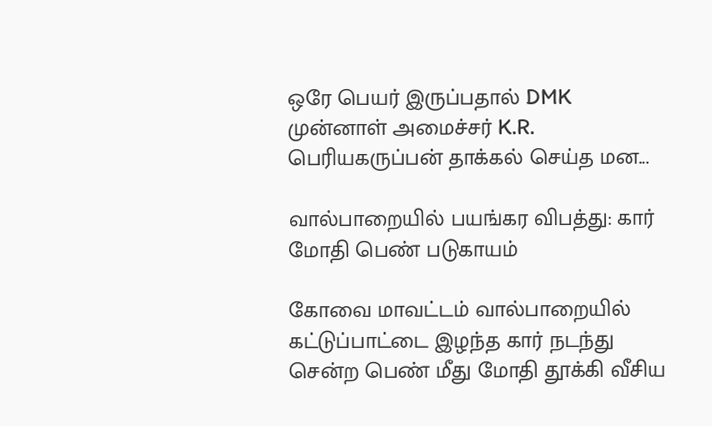ஒரே பெயர் இருப்பதால் DMK முன்னாள் அமைச்சர் K.R. பெரியகருப்பன் தாக்கல் செய்த மன...

வால்பாறையில் பயங்கர விபத்து: கார் மோதி பெண் படுகாயம்

கோவை மாவட்டம் வால்பாறையில் கட்டுப்பாட்டை இழந்த கார் நடந்து சென்ற பெண் மீது மோதி தூக்கி வீசிய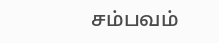சம்பவம்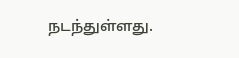நடந்துள்ளது.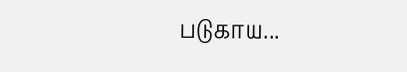படுகாய...